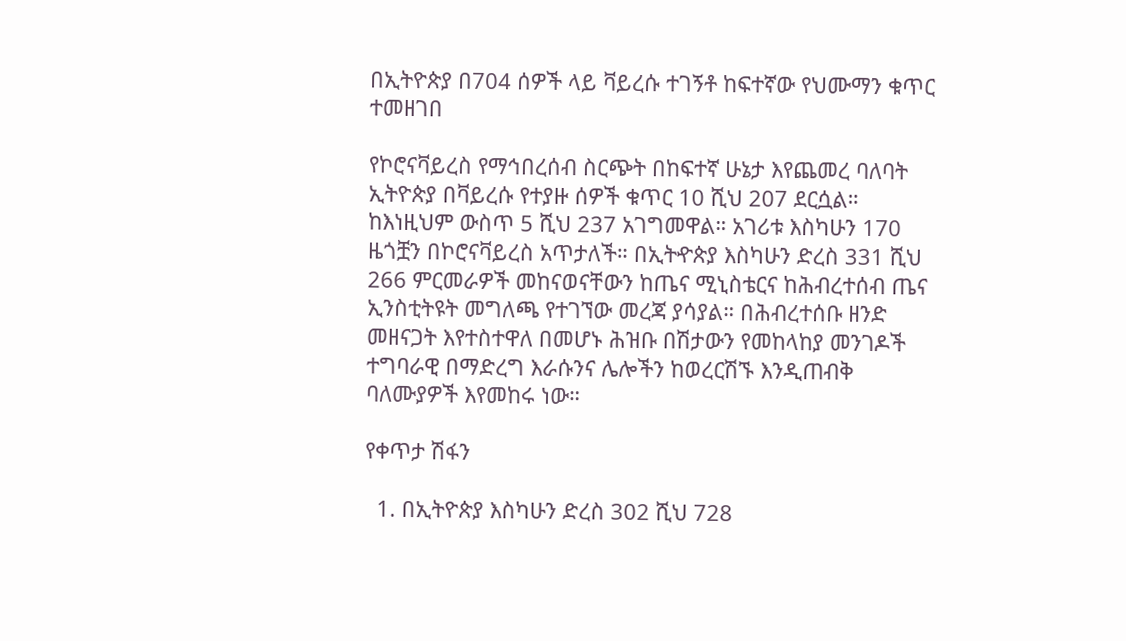በኢትዮጵያ በ704 ሰዎች ላይ ቫይረሱ ተገኝቶ ከፍተኛው የህሙማን ቁጥር ተመዘገበ

የኮሮናቫይረስ የማኅበረሰብ ስርጭት በከፍተኛ ሁኔታ እየጨመረ ባለባት ኢትዮጵያ በቫይረሱ የተያዙ ሰዎች ቁጥር 10 ሺህ 207 ደርሷል። ከእነዚህም ውስጥ 5 ሺህ 237 አገግመዋል። አገሪቱ እስካሁን 170 ዜጎቿን በኮሮናቫይረስ አጥታለች። በኢትዯጵያ እስካሁን ድረስ 331 ሺህ 266 ምርመራዎች መከናወናቸውን ከጤና ሚኒስቴርና ከሕብረተሰብ ጤና ኢንስቲትዩት መግለጫ የተገኘው መረጃ ያሳያል። በሕብረተሰቡ ዘንድ መዘናጋት እየተስተዋለ በመሆኑ ሕዝቡ በሽታውን የመከላከያ መንገዶች ተግባራዊ በማድረግ እራሱንና ሌሎችን ከወረርሽኙ እንዲጠብቅ ባለሙያዎች እየመከሩ ነው።

የቀጥታ ሽፋን

  1. በኢትዮጵያ እስካሁን ድረስ 302 ሺህ 728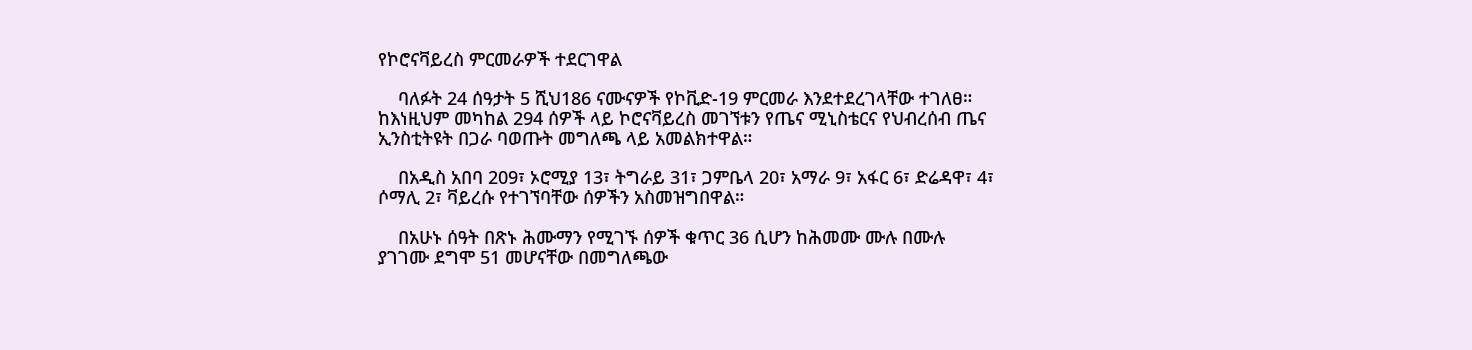የኮሮናቫይረስ ምርመራዎች ተደርገዋል

    ባለፉት 24 ሰዓታት 5 ሺህ186 ናሙናዎች የኮቪድ-19 ምርመራ እንደተደረገላቸው ተገለፀ። ከእነዚህም መካከል 294 ሰዎች ላይ ኮሮናቫይረስ መገኘቱን የጤና ሚኒስቴርና የህብረሰብ ጤና ኢንስቲትዩት በጋራ ባወጡት መግለጫ ላይ አመልክተዋል።

    በአዲስ አበባ 209፣ ኦሮሚያ 13፣ ትግራይ 31፣ ጋምቤላ 20፣ አማራ 9፣ አፋር 6፣ ድሬዳዋ፣ 4፣ ሶማሊ 2፣ ቫይረሱ የተገኘባቸው ሰዎችን አስመዝግበዋል።

    በአሁኑ ሰዓት በጽኑ ሕሙማን የሚገኙ ሰዎች ቁጥር 36 ሲሆን ከሕመሙ ሙሉ በሙሉ ያገገሙ ደግሞ 51 መሆናቸው በመግለጫው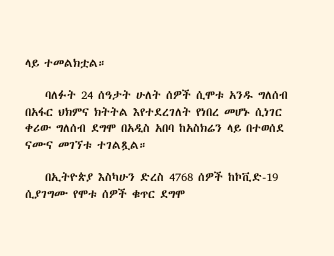ላይ ተመልክቷል።

    ባለፉት 24 ሰዓታት ሁለት ሰዎች ሲሞቱ አንዱ ግለሰብ በአፋር ህክምና ክትትል እየተደረገለት የነበረ መሆኑ ሲነገር ቀሪው ግለሰብ ደግሞ በአዲስ አበባ ከአስክሬን ላይ በተወሰደ ናሙና መገኘቱ ተገልጿል።

    በኢትዮጵያ እስካሁን ድረስ 4768 ሰዎች ከኮቪድ-19 ሲያገግሙ የሞቱ ሰዎች ቁጥር ደግሞ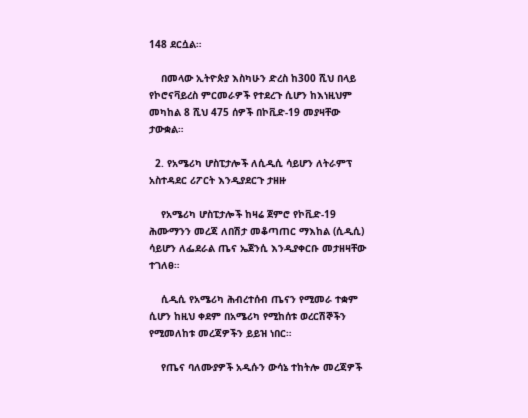148 ደርሷል።

    በመላው ኢትዮጵያ እስካሁን ድረስ ከ300 ሺህ በላይ የኮሮናቫይረስ ምርመራዎች የተደረጉ ሲሆን ከእነዚህም መካከል 8 ሺህ 475 ሰዎች በኮቪድ-19 መያዛቸው ታውቋል።

  2. የአሜሪካ ሆስፒታሎች ለሲዲሲ ሳይሆን ለትራምፕ አስተዳደር ሪፖርት እንዲያደርጉ ታዘዙ

    የአሜሪካ ሆስፒታሎች ከዛሬ ጀምሮ የኮቪድ-19 ሕሙማንን መረጃ ለበሽታ መቆጣጠር ማእከል (ሲዲሲ) ሳይሆን ለፌደራል ጤና ኤጀንሲ እንዲያቀርቡ መታዘዛቸው ተገለፀ።

    ሲዲሲ የአሜሪካ ሕብረተሰብ ጤናን የሚመራ ተቋም ሲሆን ከዚህ ቀደም በአሜሪካ የሚከሰቱ ወረርሽኞችን የሚመለከቱ መረጃዎችን ይይዝ ነበር።

    የጤና ባለሙያዎች አዲሱን ውሳኔ ተከትሎ መረጃዎች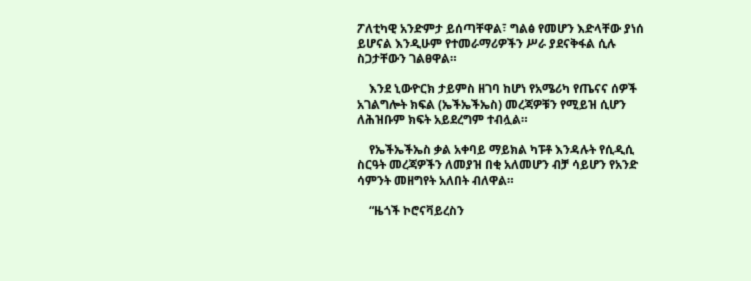ፖለቲካዊ አንድምታ ይሰጣቸዋል፣ ግልፅ የመሆን እድላቸው ያነሰ ይሆናል እንዲሁም የተመራማሪዎችን ሥራ ያደናቅፋል ሲሉ ስጋታቸውን ገልፀዋል።

    እንደ ኒውዮርክ ታይምስ ዘገባ ከሆነ የአሜሪካ የጤናና ሰዎች አገልግሎት ክፍል (ኤችኤችኤስ) መረጃዎቹን የሚይዝ ሲሆን ለሕዝቡም ክፍት አይደረግም ተብሏል።

    የኤችኤችኤስ ቃል አቀባይ ማይክል ካፑቶ እንዳሉት የሲዲሲ ስርዓት መረጃዎችን ለመያዝ በቂ አለመሆን ብቻ ሳይሆን የአንድ ሳምንት መዘግየት አለበት ብለዋል።

    “ዜጎች ኮሮናቫይረስን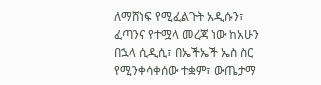ለማሸነፍ የሚፈልጉት አዲሱን፣ ፈጣንና የተሟላ መረጃ ነው ከአሁን በኋላ ሲዲሲ፣ በኤችኤች ኤስ ስር የሚንቀሳቀሰው ተቋም፣ ውጤታማ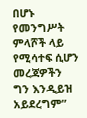በሆኑ የመንግሥት ምላሾች ላይ የሚሳተፍ ሲሆን መረጃዎችን ግን እንዲይዝ አይደረግም”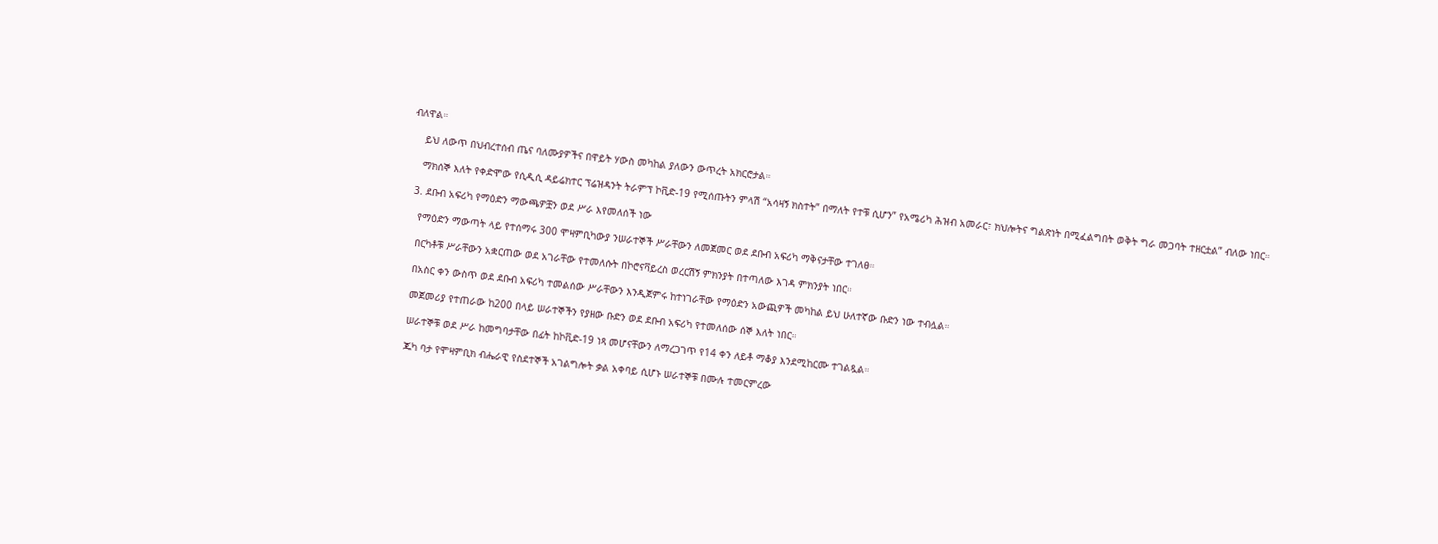ብለዋል።

    ይህ ለውጥ በህብረተሰብ ጤና ባለሙያዎችና በዋይት ሃውስ መካከል ያለውን ውጥረት አክርሮታል።

    ማክሰኞ እለት የቀድሞው የሲዲሲ ዳይሬክተር ፕሬዝዳንት ትራምፕ ኮቪድ-19 የሚሰጡትን ምላሽ “አሳዛኝ ክስተት” በማለት የተቹ ሲሆን” የአሜሪካ ሕዝብ አመራር፣ ክህሎትና ግልጽነት በሚፈልግበት ወቅት ግራ መጋባት ተዘርቷል” ብለው ነበር።

  3. ደቡብ አፍሪካ የማዕድን ማውጫዎቿን ወደ ሥራ እየመለሰች ነው

    የማዕድን ማውጣት ላይ የተሰማሩ 300 ሞዛምቢካውያ ንሠራተኞች ሥራቸውን ለመጀመር ወደ ደቡብ አፍሪካ ማቅናታቸው ተገለፀ።

    በርካቶቹ ሥራቸውን አቋርጠው ወደ አገራቸው የተመለሱት በኮሮናቫይረስ ወረርሽኝ ምክንያት በተጣለው እገዳ ምክንያት ነበር።

    በአስር ቀን ውስጥ ወደ ደቡብ አፍሪካ ተመልሰው ሥራቸውን እንዲጀምሩ ከተነገራቸው የማዕድን አውጪዎች መካከል ይህ ሁለተኛው ቡድን ነው ተብሏል።

    መጀመሪያ የተጠራው ከ200 በላይ ሠራተኞችን የያዘው ቡድን ወደ ደቡብ አፍሪካ የተመለሰው ሰኞ እለት ነበር።

    ሠራተኞቹ ወደ ሥራ ከመግባታቸው በፊት ከኮቪድ-19 ነጻ መሆናቸውን ለማረጋገጥ የ14 ቀን ለይቶ ማቆያ እንደሚከርሙ ተገልጿል።

    ጁካ ባታ የሞዛምቢክ ብሔራዊ የስደተኞች አገልግሎት ቃል አቀባይ ሲሆኑ ሠራተኞቹ በሙሉ ተመርምረው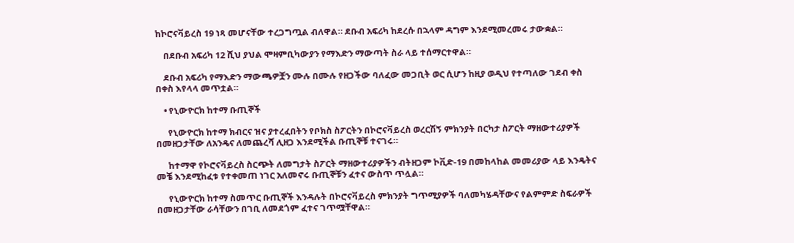ከኮሮናቫይረስ 19 ነጻ መሆናቸው ተረጋግጧል ብለዋል። ደቡብ አፍሪካ ከደረሱ በኋላም ዳግም እንደሚመረመሩ ታውቋል።

    በደቡብ አፍሪካ 12 ሺህ ያህል ሞዛምቢካውያን የማእድን ማውጣት ስራ ላይ ተሰማርተዋል።

    ደቡብ አፍሪካ የማእድን ማውጫዎቿን ሙሉ በሙሉ የዘጋችው ባለፈው መጋቢት ወር ሲሆን ከዚያ ወዲህ የተጣለው ገደብ ቀስ በቀስ እየላላ መጥቷል።

    • የኒውዮርክ ከተማ ቡጢኞች

      የኒውዮርክ ከተማ ክብርና ዝና ያተረፈበትን የቦክስ ስፖርትን በኮሮናቫይረስ ወረርሽኝ ምክንያት በርካታ ስፖርት ማዘውተሪያዎች በመዘጋታቸው ለአንዴና ለመጨረሻ ሊዘጋ እንደሚችል ቡጢኞቹ ተናገሩ።

      ከተማዋ የኮሮናቫይረስ ስርጭት ለመግታት ስፖርት ማዘውተሪያዎችን ብትዘጋም ኮቪድ-19 በመከላከል መመሪያው ላይ እንዴትና መቼ እንደሚከፈቱ የተቀመጠ ነገር አለመኖሩ ቡጢኞቹን ፈተና ውስጥ ጥሏል።

      የኒውዮርክ ከተማ ስመጥር ቡጢኞች እንዳሉት በኮሮናቫይረስ ምክንያት ግጥሚያዎች ባለመካሄዳቸውና የልምምድ ስፍራዎች በመዘጋታቸው ራሳቸውን በገቢ ለመደጎም ፈተና ገጥሟቸዋል።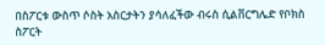በስፖርቱ ውስጥ ሶስት አስርታትን ያሳለፈችው ብሩስ ሲልቨርግሌድ የቦክስ ስፖርት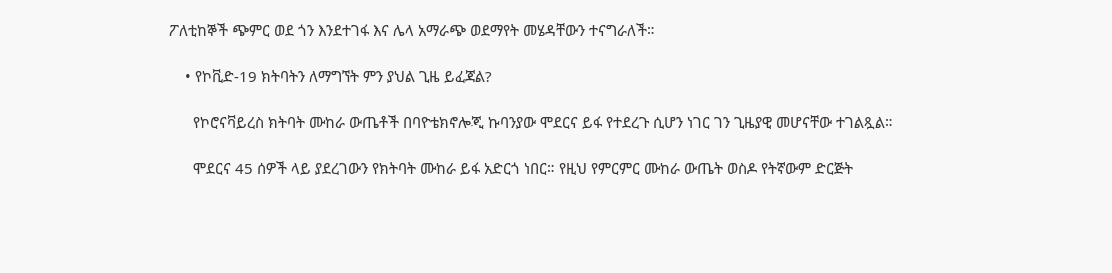ፖለቲከኞች ጭምር ወደ ጎን እንደተገፋ እና ሌላ አማራጭ ወደማየት መሄዳቸውን ተናግራለች።

    • የኮቪድ-19 ክትባትን ለማግኘት ምን ያህል ጊዜ ይፈጃል?

      የኮሮናቫይረስ ክትባት ሙከራ ውጤቶች በባዮቴክኖሎጂ ኩባንያው ሞደርና ይፋ የተደረጉ ሲሆን ነገር ገን ጊዜያዊ መሆናቸው ተገልጿል።

      ሞደርና 45 ሰዎች ላይ ያደረገውን የክትባት ሙከራ ይፋ አድርጎ ነበር። የዚህ የምርምር ሙከራ ውጤት ወስዶ የትኛውም ድርጅት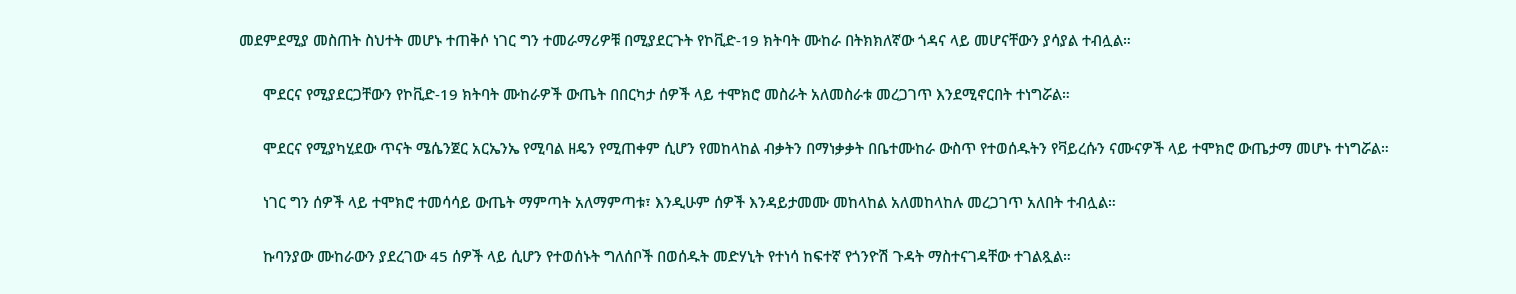መደምደሚያ መስጠት ስህተት መሆኑ ተጠቅሶ ነገር ግን ተመራማሪዎቹ በሚያደርጉት የኮቪድ-19 ክትባት ሙከራ በትክክለኛው ጎዳና ላይ መሆናቸውን ያሳያል ተብሏል።

      ሞደርና የሚያደርጋቸውን የኮቪድ-19 ክትባት ሙከራዎች ውጤት በበርካታ ሰዎች ላይ ተሞክሮ መስራት አለመስራቱ መረጋገጥ እንደሚኖርበት ተነግሯል።

      ሞደርና የሚያካሂደው ጥናት ሜሴንጀር አርኤንኤ የሚባል ዘዴን የሚጠቀም ሲሆን የመከላከል ብቃትን በማነቃቃት በቤተሙከራ ውስጥ የተወሰዱትን የቫይረሱን ናሙናዎች ላይ ተሞክሮ ውጤታማ መሆኑ ተነግሯል።

      ነገር ግን ሰዎች ላይ ተሞክሮ ተመሳሳይ ውጤት ማምጣት አለማምጣቱ፣ እንዲሁም ሰዎች እንዳይታመሙ መከላከል አለመከላከሉ መረጋገጥ አለበት ተብሏል።

      ኩባንያው ሙከራውን ያደረገው 45 ሰዎች ላይ ሲሆን የተወሰኑት ግለሰቦች በወሰዱት መድሃኒት የተነሳ ከፍተኛ የጎንዮሽ ጉዳት ማስተናገዳቸው ተገልጿል።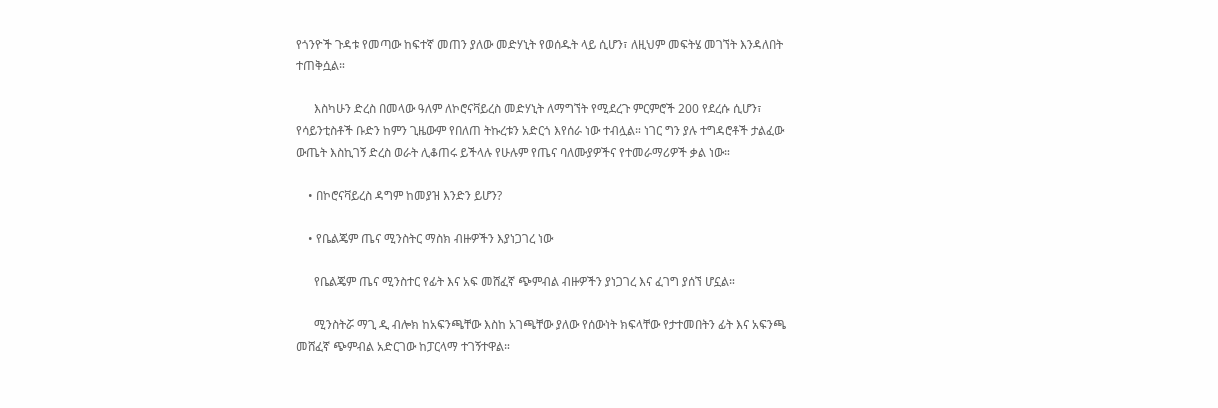የጎንዮች ጉዳቱ የመጣው ከፍተኛ መጠን ያለው መድሃኒት የወሰዱት ላይ ሲሆን፣ ለዚህም መፍትሄ መገኘት እንዳለበት ተጠቅሷል።

      እስካሁን ድረስ በመላው ዓለም ለኮሮናቫይረስ መድሃኒት ለማግኘት የሚደረጉ ምርምሮች 200 የደረሱ ሲሆን፣ የሳይንቲስቶች ቡድን ከምን ጊዜውም የበለጠ ትኩረቱን አድርጎ እየሰራ ነው ተብሏል። ነገር ግን ያሉ ተግዳሮቶች ታልፈው ውጤት እስኪገኝ ድረስ ወራት ሊቆጠሩ ይችላሉ የሁሉም የጤና ባለሙያዎችና የተመራማሪዎች ቃል ነው።

    • በኮሮናቫይረስ ዳግም ከመያዝ እንድን ይሆን?

    • የቤልጄም ጤና ሚንስትር ማስክ ብዙዎችን እያነጋገረ ነው

      የቤልጄም ጤና ሚንስተር የፊት እና አፍ መሸፈኛ ጭምብል ብዙዎችን ያነጋገረ እና ፈገግ ያሰኘ ሆኗል።

      ሚንስትሯ ማጊ ዲ ብሎክ ከአፍንጫቸው እስከ አገጫቸው ያለው የሰውነት ክፍላቸው የታተመበትን ፊት እና አፍንጫ መሸፈኛ ጭምብል አድርገው ከፓርላማ ተገኝተዋል።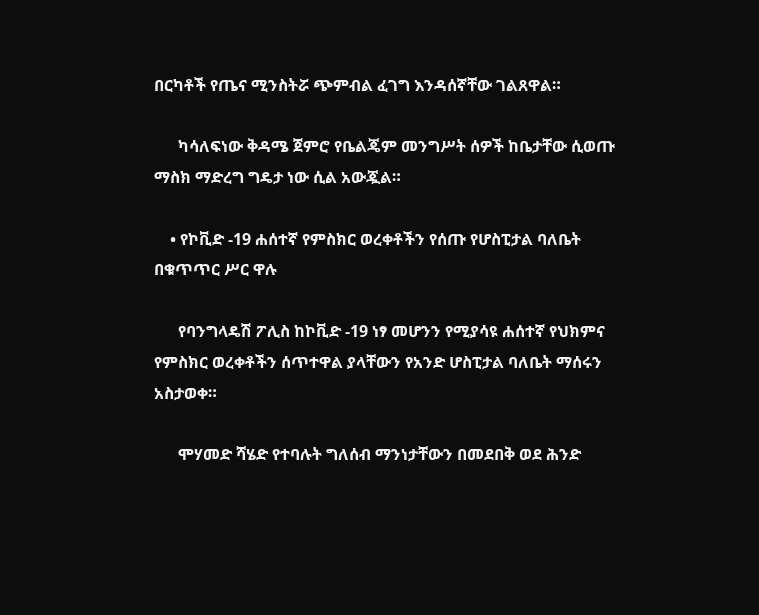በርካቶች የጤና ሚንስትሯ ጭምብል ፈገግ እንዳሰኛቸው ገልጸዋል።

      ካሳለፍነው ቅዳሜ ጀምሮ የቤልጄም መንግሥት ሰዎች ከቤታቸው ሲወጡ ማስክ ማድረግ ግዴታ ነው ሲል አውጇል።

    • የኮቪድ -19 ሐሰተኛ የምስክር ወረቀቶችን የሰጡ የሆስፒታል ባለቤት በቁጥጥር ሥር ዋሉ

      የባንግላዴሽ ፖሊስ ከኮቪድ -19 ነፃ መሆንን የሚያሳዩ ሐሰተኛ የህክምና የምስክር ወረቀቶችን ሰጥተዋል ያላቸውን የአንድ ሆስፒታል ባለቤት ማሰሩን አስታወቀ።

      ሞሃመድ ሻሄድ የተባሉት ግለሰብ ማንነታቸውን በመደበቅ ወደ ሕንድ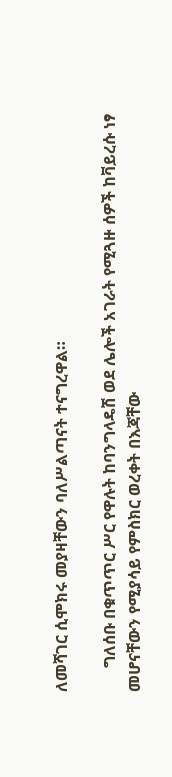ለመሻገር ሲሞክሩ መያዛቸውን ባለሥልጣናት ተናግረዋል።

      ግለሰቡ በቁጥጥር ሥር የዋሉት ከባንግላዴሽ ወደ ሌሎች አገራት የሚጓዙ ሰዎች ከቫይረሱ ነፃ መሆናቸውን የሚያሳይ የምስክር ወረቀት በእጃቸው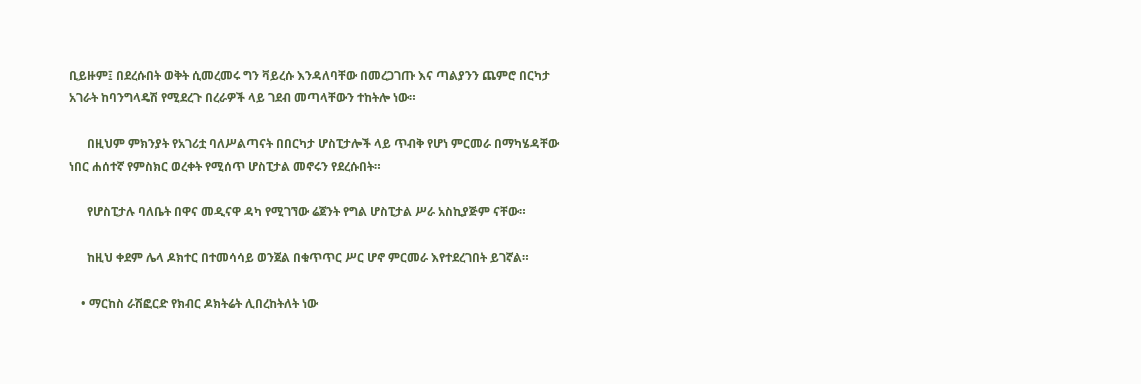ቢይዙም፤ በደረሱበት ወቅት ሲመረመሩ ግን ቫይረሱ እንዳለባቸው በመረጋገጡ እና ጣልያንን ጨምሮ በርካታ አገራት ከባንግላዴሽ የሚደረጉ በረራዎች ላይ ገደብ መጣላቸውን ተከትሎ ነው።

      በዚህም ምክንያት የአገሪቷ ባለሥልጣናት በበርካታ ሆስፒታሎች ላይ ጥብቅ የሆነ ምርመራ በማካሄዳቸው ነበር ሐሰተኛ የምስክር ወረቀት የሚሰጥ ሆስፒታል መኖሩን የደረሱበት።

      የሆስፒታሉ ባለቤት በዋና መዲናዋ ዳካ የሚገኘው ሬጀንት የግል ሆስፒታል ሥራ አስኪያጅም ናቸው።

      ከዚህ ቀደም ሌላ ዶክተር በተመሳሳይ ወንጀል በቁጥጥር ሥር ሆኖ ምርመራ እየተደረገበት ይገኛል።

    • ማርከስ ራሽፎርድ የክብር ዶክትሬት ሊበረከትለት ነው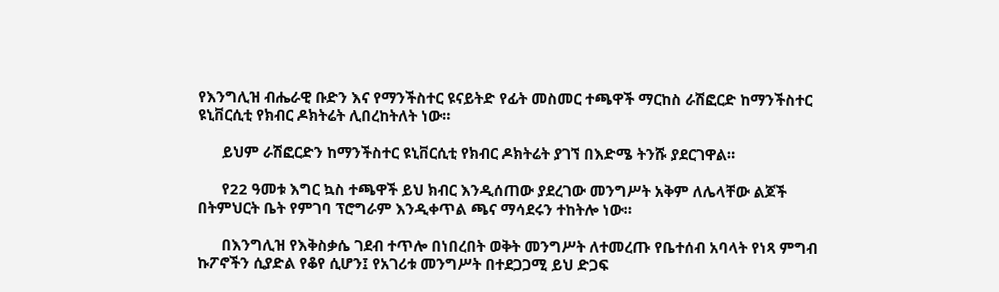የእንግሊዝ ብሔራዊ ቡድን እና የማንችስተር ዩናይትድ የፊት መስመር ተጫዋች ማርከስ ራሽፎርድ ከማንችስተር ዩኒቨርሲቲ የክብር ዶክትሬት ሊበረከትለት ነው።

      ይህም ራሽፎርድን ከማንችስተር ዩኒቨርሲቲ የክብር ዶክትሬት ያገኘ በእድሜ ትንሹ ያደርገዋል።

      የ22 ዓመቱ እግር ኳስ ተጫዋች ይህ ክብር እንዲሰጠው ያደረገው መንግሥት አቅም ለሌላቸው ልጆች በትምህርት ቤት የምገባ ፕሮግራም እንዲቀጥል ጫና ማሳደሩን ተከትሎ ነው።

      በእንግሊዝ የእቅስቃሴ ገደብ ተጥሎ በነበረበት ወቅት መንግሥት ለተመረጡ የቤተሰብ አባላት የነጻ ምግብ ኩፖኖችን ሲያድል የቆየ ሲሆን፤ የአገሪቱ መንግሥት በተደጋጋሚ ይህ ድጋፍ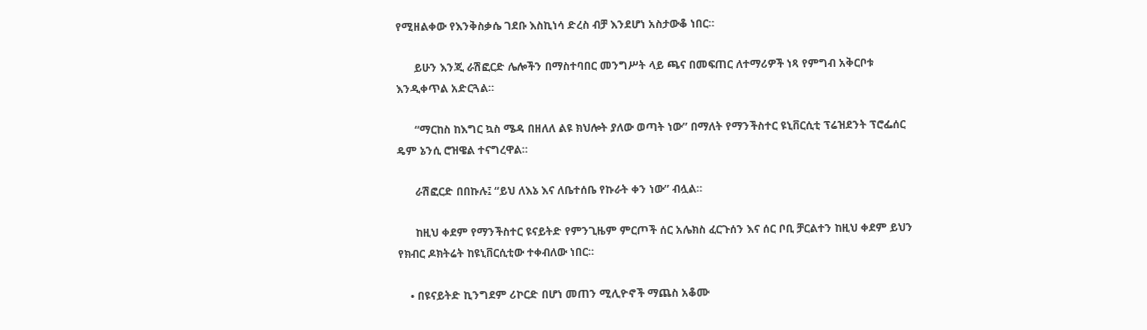የሚዘልቀው የእንቅስቃሴ ገደቡ እስኪነሳ ድረስ ብቻ እንደሆነ አስታውቆ ነበር።

      ይሁን እንጂ ራሽፎርድ ሌሎችን በማስተባበር መንግሥት ላይ ጫና በመፍጠር ለተማሪዎች ነጻ የምግብ አቅርቦቱ እንዲቀጥል አድርጓል።

      “ማርከስ ከእግር ኳስ ሜዳ በዘለለ ልዩ ክህሎት ያለው ወጣት ነው” በማለት የማንችስተር ዩኒቨርሲቲ ፕሬዝደንት ፕሮፌሰር ዴም ኔንሲ ሮዝዌል ተናግረዋል።

      ራሽፎርድ በበኩሉ፤ “ይህ ለእኔ እና ለቤተሰቤ የኩራት ቀን ነው” ብሏል።

      ከዚህ ቀደም የማንችስተር ዩናይትድ የምንጊዜም ምርጦች ሰር አሌክስ ፈርጉሰን እና ሰር ቦቢ ቻርልተን ከዚህ ቀደም ይህን የክብር ዶክትሬት ከዩኒቨርሲቲው ተቀብለው ነበር።

    • በዩናይትድ ኪንግደም ሪኮርድ በሆነ መጠን ሚሊዮኖች ማጨስ አቆሙ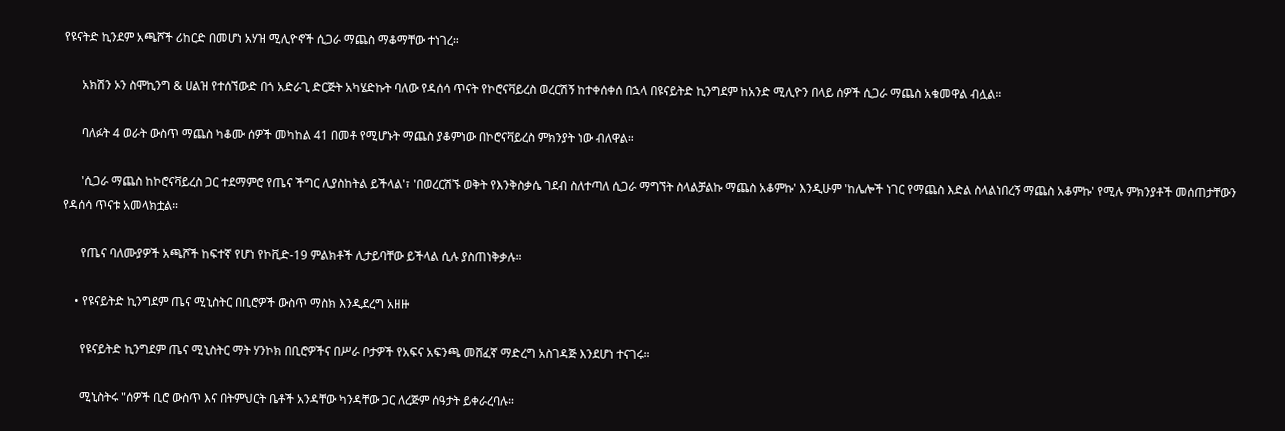የዩናትድ ኪንደም አጫሾች ሪከርድ በመሆነ አሃዝ ሚሊዮኖች ሲጋራ ማጨስ ማቆማቸው ተነገረ።

      አክሽን ኦን ስሞኪንግ & ሀልዝ የተሰኘውድ በጎ አድራጊ ድርጅት አካሄድኩት ባለው የዳሰሳ ጥናት የኮሮናቫይረስ ወረርሽኝ ከተቀሰቀሰ በኋላ በዩናይትድ ኪንግደም ከአንድ ሚሊዮን በላይ ሰዎች ሲጋራ ማጨስ አቁመዋል ብሏል።

      ባለፉት 4 ወራት ውስጥ ማጨስ ካቆሙ ሰዎች መካከል 41 በመቶ የሚሆኑት ማጨስ ያቆምነው በኮሮናቫይረስ ምክንያት ነው ብለዋል።

      'ሲጋራ ማጨስ ከኮሮናቫይረስ ጋር ተደማምሮ የጤና ችግር ሊያስከትል ይችላል'፣ 'በወረርሽኙ ወቅት የእንቅስቃሴ ገደብ ስለተጣለ ሲጋራ ማግኘት ስላልቻልኩ ማጨስ አቆምኩ' እንዲሁም 'ከሌሎች ነገር የማጨስ እድል ስላልነበረኝ ማጨስ አቆምኩ' የሚሉ ምክንያቶች መሰጠታቸውን የዳሰሳ ጥናቱ አመላክቷል።

      የጤና ባለሙያዎች አጫሾች ከፍተኛ የሆነ የኮቪድ-19 ምልክቶች ሊታይባቸው ይችላል ሲሉ ያስጠነቅቃሉ።

    • የዩናይትድ ኪንግደም ጤና ሚኒስትር በቢሮዎች ውስጥ ማስክ እንዲደረግ አዘዙ

      የዩናይትድ ኪንግደም ጤና ሚኒስትር ማት ሃንኮክ በቢሮዎችና በሥራ ቦታዎች የአፍና አፍንጫ መሸፈኛ ማድረግ አስገዳጅ እንደሆነ ተናገሩ።

      ሚኒስትሩ "ሰዎች ቢሮ ውስጥ እና በትምህርት ቤቶች አንዳቸው ካንዳቸው ጋር ለረጅም ሰዓታት ይቀራረባሉ።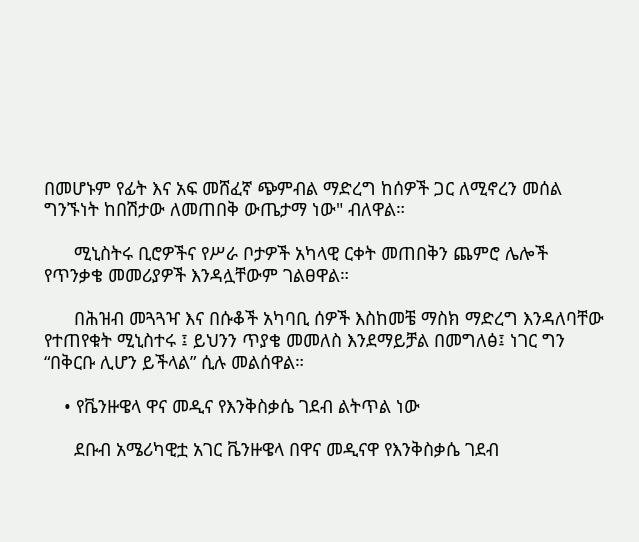በመሆኑም የፊት እና አፍ መሸፈኛ ጭምብል ማድረግ ከሰዎች ጋር ለሚኖረን መሰል ግንኙነት ከበሽታው ለመጠበቅ ውጤታማ ነው" ብለዋል።

      ሚኒስትሩ ቢሮዎችና የሥራ ቦታዎች አካላዊ ርቀት መጠበቅን ጨምሮ ሌሎች የጥንቃቄ መመሪያዎች እንዳሏቸውም ገልፀዋል።

      በሕዝብ መጓጓዣ እና በሱቆች አካባቢ ሰዎች እስከመቼ ማስክ ማድረግ እንዳለባቸው የተጠየቁት ሚኒስተሩ ፤ ይህንን ጥያቄ መመለስ እንደማይቻል በመግለፅ፤ ነገር ግን “በቅርቡ ሊሆን ይችላል” ሲሉ መልሰዋል።

    • የቬንዙዌላ ዋና መዲና የእንቅስቃሴ ገደብ ልትጥል ነው

      ደቡብ አሜሪካዊቷ አገር ቬንዙዌላ በዋና መዲናዋ የእንቅስቃሴ ገደብ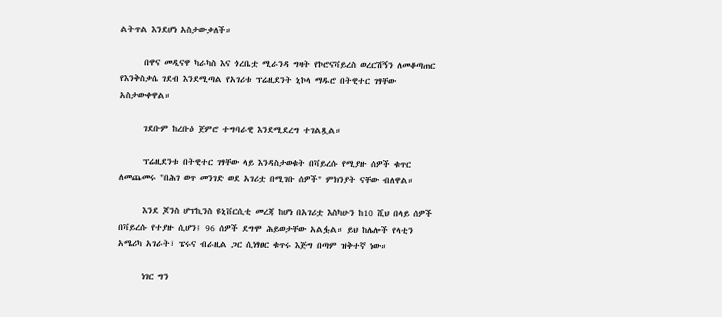ልትጥል እንደሆነ አስታውቃለች።

      በዋና መዲናዋ ካራካስ እና ጎረቤቷ ሚራንዳ ግዛት የኮሮናቫይረስ ወረርሽኝን ለመቆጣጠር የእንቅስቃሴ ገደብ እንደሚጣል የአገሪቱ ፕሬዚደንት ኒኮላ ማዱሮ በትዊተር ገፃቸው አስታውቀዋል።

      ገደቡም ከረቡዕ ጀምሮ ተግባራዊ እንደሚደረግ ተገልጿል።

      ፕሬዚደንቱ በትዊተር ገፃቸው ላይ እንዳስታወቁት በቫይረሱ የሚያዙ ሰዎች ቁጥር ለመጨመሩ "በሕገ ወጥ መንገድ ወደ አገሪቷ በሚገቡ ሰዎች" ምክንያት ናቸው ብለዋል።

      እንደ ጆንስ ሆፕኪንስ ዩኒቨርሲቲ መረጃ ከሆነ በአገሪቷ እስካሁን ከ10 ሺህ በላይ ሰዎች በቫይረሱ የተያዙ ሲሆን፤ 96 ሰዎች ደግሞ ሕይወታቸው አልፏል። ይህ ከሌሎች የላቲን አሜሪካ አገራት፣ ፔሩና ብራዚል ጋር ሲነፃፀር ቁጥሩ እጅግ በጣም ዝቅተኛ ነው።

      ነገር ግን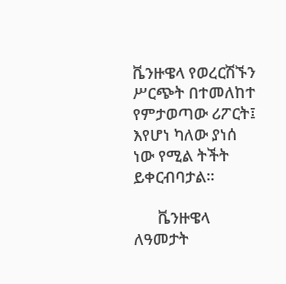ቬንዙዌላ የወረርሽኙን ሥርጭት በተመለከተ የምታወጣው ሪፖርት፤ እየሆነ ካለው ያነሰ ነው የሚል ትችት ይቀርብባታል።

      ቬንዙዌላ ለዓመታት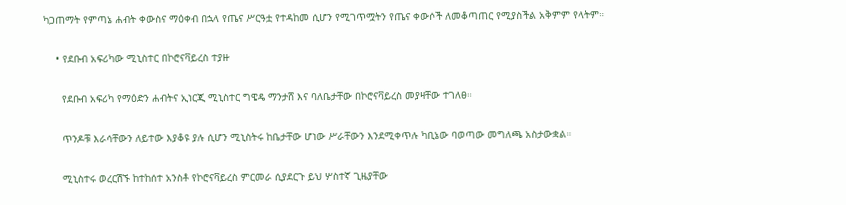ካጋጠማት የምጣኔ ሐብት ቀውስና ማዕቀብ በኋላ የጤና ሥርዓቷ የተዳከመ ሲሆን የሚገጥሟትን የጤና ቀውሶች ለመቆጣጠር የሚያስችል አቅምም የላትም።

    • የደቡብ አፍሪካው ሚኒስተር በኮሮናቫይረስ ተያዙ

      የደቡብ አፍሪካ የማዕድን ሐብትና ኢነርጂ ሚኒስተር ግዌዴ ማንታሸ እና ባለቤታቸው በኮሮናቫይረስ መያዛቸው ተገለፀ።

      ጥንዶቹ እራሳቸውን ለይተው እያቆዩ ያሉ ሲሆን ሚኒስትሩ ከቤታቸው ሆነው ሥራቸውን እንደሚቀጥሉ ካቢኔው ባወጣው መግለጫ አስታውቋል።

      ሚኒስተሩ ወረርሽኙ ከተከሰተ አንስቶ የኮሮናቫይረስ ምርመራ ሲያደርጉ ይህ ሦስተኛ ጊዜያቸው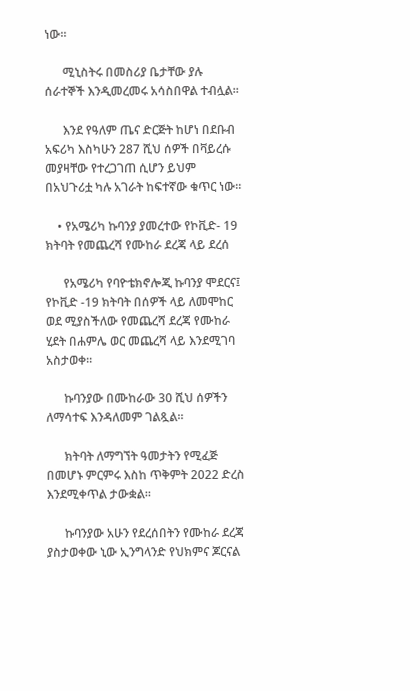ነው።

      ሚኒስትሩ በመስሪያ ቤታቸው ያሉ ሰራተኞች እንዲመረመሩ አሳስበዋል ተብሏል።

      እንደ የዓለም ጤና ድርጅት ከሆነ በደቡብ አፍሪካ እስካሁን 287 ሺህ ሰዎች በቫይረሱ መያዛቸው የተረጋገጠ ሲሆን ይህም በአህጉሪቷ ካሉ አገራት ከፍተኛው ቁጥር ነው።

    • የአሜሪካ ኩባንያ ያመረተው የኮቪድ- 19 ክትባት የመጨረሻ የሙከራ ደረጃ ላይ ደረሰ

      የአሜሪካ የባዮቴክኖሎጂ ኩባንያ ሞደርና፤ የኮቪድ -19 ክትባት በሰዎች ላይ ለመሞከር ወደ ሚያስችለው የመጨረሻ ደረጃ የሙከራ ሂደት በሐምሌ ወር መጨረሻ ላይ እንደሚገባ አስታወቀ።

      ኩባንያው በሙከራው 30 ሺህ ሰዎችን ለማሳተፍ እንዳለመም ገልጿል።

      ክትባት ለማግኘት ዓመታትን የሚፈጅ በመሆኑ ምርምሩ እስከ ጥቅምት 2022 ድረስ እንደሚቀጥል ታውቋል።

      ኩባንያው አሁን የደረሰበትን የሙከራ ደረጃ ያስታወቀው ኒው ኢንግላንድ የህክምና ጆርናል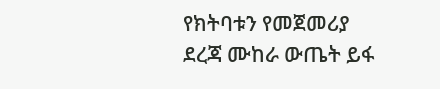የክትባቱን የመጀመሪያ ደረጃ ሙከራ ውጤት ይፋ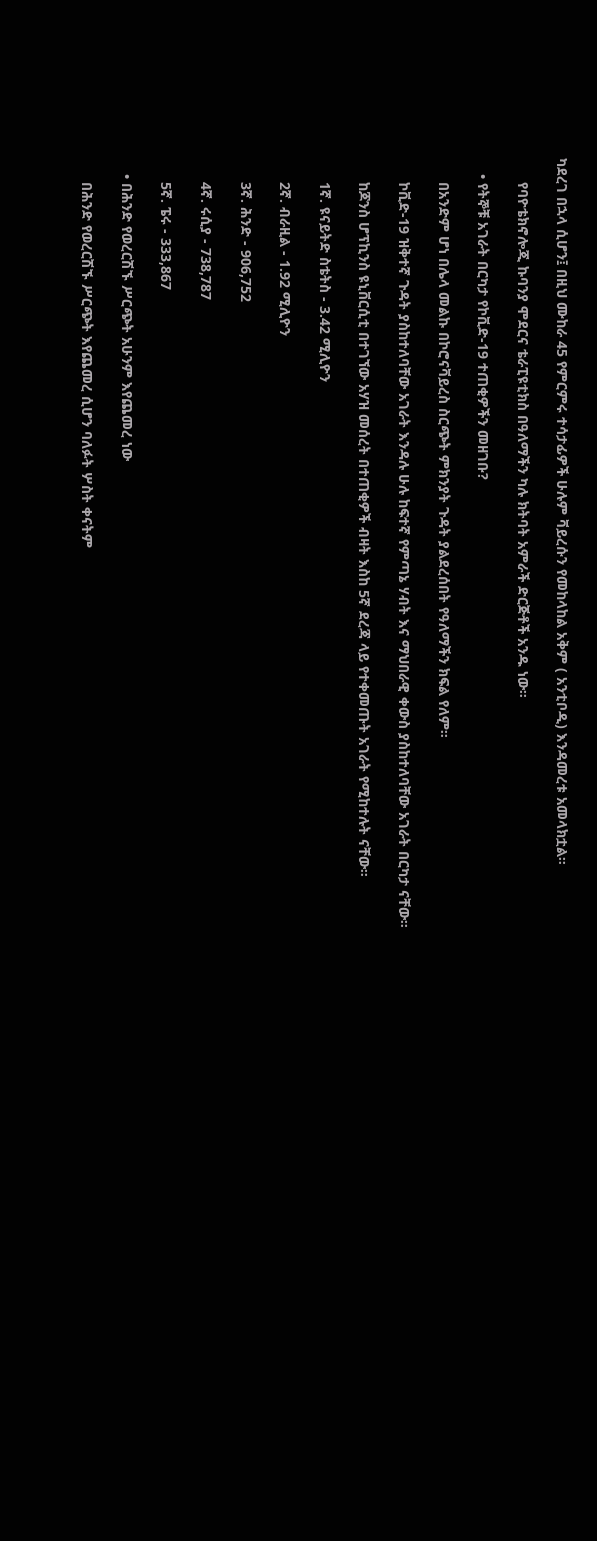ካደረገ በኋላ ሲሆን፤ በዚህ ሙከራ 45 የምርምሩ ተሳታፊዎች ሁሉም ቫይረሱን የመከላከል አቅም ( አንቲቦዲ) እንዳመረቱ አመላክቷል።

      የባዮቴክኖሎጂ ኩባንያ ሞደርና ቴራፒዩቲክስ በዓለማችን ካሉ ክትባት አምራች ድርጅቶች አንዱ ነው።

    • የትኞቹ አገራት በርካታ የኮቪድ-19 ተጠቂዎችን መዘገቡ?

      በአንድም ሆነ በሌላ መልኩ በኮሮናቫይረስ ስርጭት ምክንያት ጉዳት ያልደረሰበት የዓለማችን ክፍል የለም።

      ኮቪድ-19 ዝቅተኛ ጉዳት ያስከተለባቸው አገራት እንዳሉ ሁሉ ከፍተኛ የምጣኔ ሃብት እና ማህበራዊ ቀውስ ያስከተለባቸው አገራት በርካታ ናቸው።

      ከጆንስ ሆፕኪንስ ዩኒቨርሲቲ በተገኘው አሃዝ መሰረት በተጠቂዎች ብዛት እስከ 5ኛ ደረጃ ላይ የተቀመጡት አገራት የሚከተሉት ናቸው።

      1ኛ. ዩናይትድ ስቴትስ - 3.42 ሚሊዮን

      2ኛ. ብራዚል - 1.92 ሚሊዮን

      3ኛ. ሕንድ - 906,752

      4ኛ. ሩሲያ - 738,787

      5ኛ. ፔሩ - 333,867

    • በሕንድ የወረርሽኙ ሥርጭት አሁንም እየጨመረ ነው

      በሕንድ የወረርሽኙ ሥርጭት እየጨመረ ሲሆን ባለፉት ሦስት ቀናትም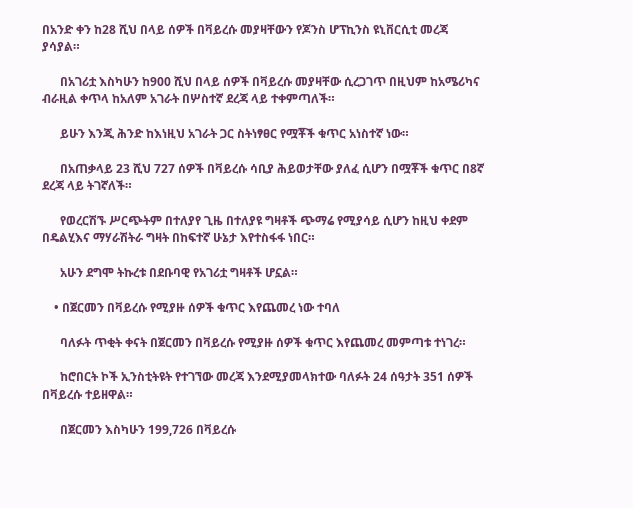በአንድ ቀን ከ28 ሺህ በላይ ሰዎች በቫይረሱ መያዛቸውን የጆንስ ሆፕኪንስ ዩኒቨርሲቲ መረጃ ያሳያል።

      በአገሪቷ እስካሁን ከ900 ሺህ በላይ ሰዎች በቫይረሱ መያዛቸው ሲረጋገጥ በዚህም ከአሜሪካና ብራዚል ቀጥላ ከአለም አገራት በሦስተኛ ደረጃ ላይ ተቀምጣለች።

      ይሁን እንጂ ሕንድ ከእነዚህ አገራት ጋር ስትነፃፀር የሟቾች ቁጥር አነስተኛ ነው።

      በአጠቃላይ 23 ሺህ 727 ሰዎች በቫይረሱ ሳቢያ ሕይወታቸው ያለፈ ሲሆን በሟቾች ቁጥር በ8ኛ ደረጃ ላይ ትገኛለች።

      የወረርሽኙ ሥርጭትም በተለያየ ጊዜ በተለያዩ ግዛቶች ጭማሬ የሚያሳይ ሲሆን ከዚህ ቀደም በዴልሂእና ማሃራሽትራ ግዛት በከፍተኛ ሁኔታ እየተስፋፋ ነበር።

      አሁን ደግሞ ትኩረቱ በደቡባዊ የአገሪቷ ግዛቶች ሆኗል።

    • በጀርመን በቫይረሱ የሚያዙ ሰዎች ቁጥር እየጨመረ ነው ተባለ

      ባለፉት ጥቂት ቀናት በጀርመን በቫይረሱ የሚያዙ ሰዎች ቁጥር እየጨመረ መምጣቱ ተነገረ።

      ከሮበርት ኮች ኢንስቲትዩት የተገኘው መረጃ እንደሚያመላክተው ባለፉት 24 ሰዓታት 351 ሰዎች በቫይረሱ ተይዘዋል።

      በጀርመን እስካሁን 199,726 በቫይረሱ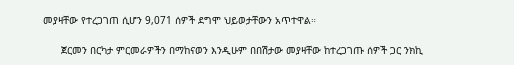መያዛቸው የተረጋገጠ ሲሆን 9,071 ሰዎች ደግሞ ህይወታቸውን አጥተዋል።

      ጀርመን በርካታ ምርመራዎችን በማከናወን እንዲሁም በበሽታው መያዛቸው ከተረጋገጡ ሰዎች ጋር ንክኪ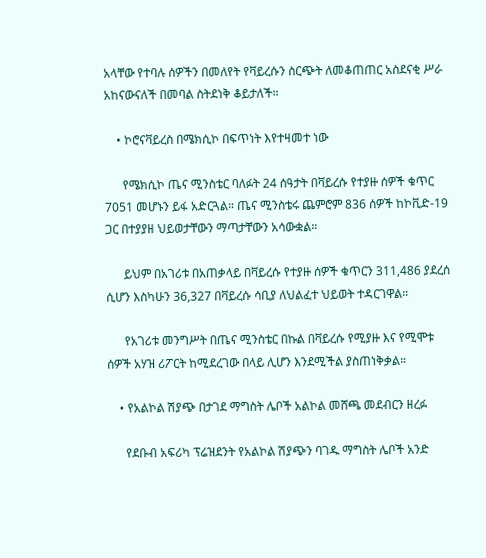አላቸው የተባሉ ሰዎችን በመለየት የቫይረሱን ስርጭት ለመቆጠጠር አስደናቂ ሥራ አከናውናለች በመባል ስትደነቅ ቆይታለች።

    • ኮሮናቫይረስ በሜክሲኮ በፍጥነት እየተዛመተ ነው

      የሜክሲኮ ጤና ሚንስቴር ባለፉት 24 ሰዓታት በቫይረሱ የተያዙ ሰዎች ቁጥር 7051 መሆኑን ይፋ አድርጓል። ጤና ሚንስቴሩ ጨምሮም 836 ሰዎች ከኮቪድ-19 ጋር በተያያዘ ህይወታቸውን ማጣታቸውን አሳውቋል።

      ይህም በአገሪቱ በአጠቃላይ በቫይረሱ የተያዙ ሰዎች ቁጥርን 311,486 ያደረሰ ሲሆን እስካሁን 36,327 በቫይረሱ ሳቢያ ለህልፈተ ህይወት ተዳርገዋል።

      የአገሪቱ መንግሥት በጤና ሚንስቴር በኩል በቫይረሱ የሚያዙ እና የሚሞቱ ሰዎች አሃዝ ሪፖርት ከሚደረገው በላይ ሊሆን እንደሚችል ያስጠነቅቃል።

    • የአልኮል ሽያጭ በታገደ ማግስት ሌቦች አልኮል መሸጫ መደብርን ዘረፉ

      የደቡብ አፍሪካ ፕሬዝደንት የአልኮል ሽያጭን ባገዱ ማግስት ሌቦች አንድ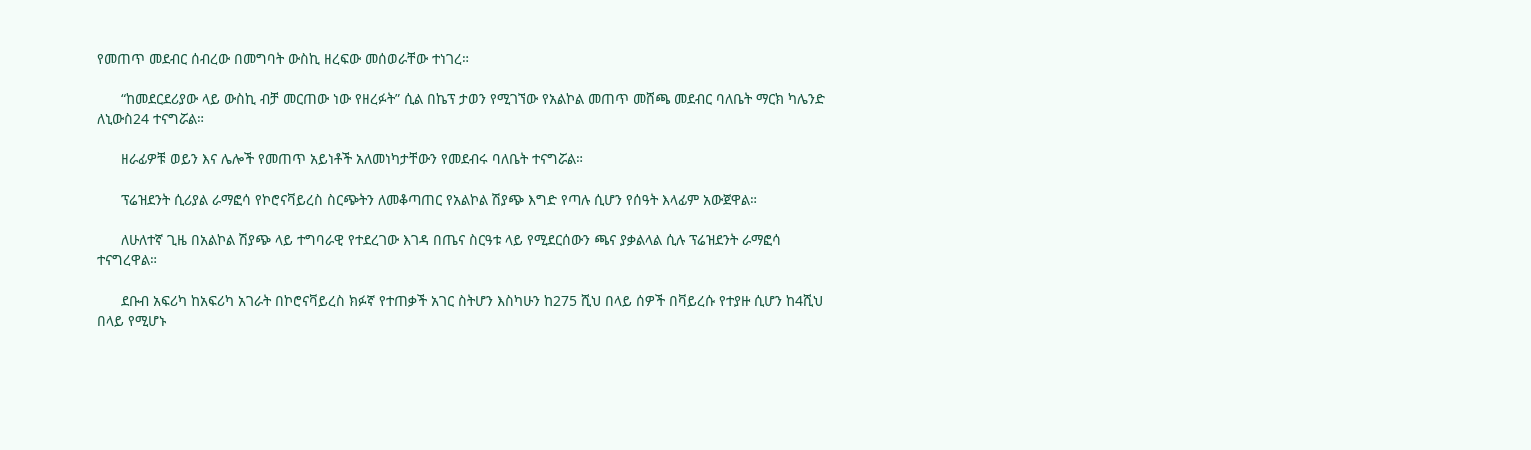የመጠጥ መደብር ሰብረው በመግባት ውስኪ ዘረፍው መሰወራቸው ተነገረ።

      “ከመደርደሪያው ላይ ውስኪ ብቻ መርጠው ነው የዘረፉት” ሲል በኬፕ ታወን የሚገኘው የአልኮል መጠጥ መሸጫ መደብር ባለቤት ማርክ ካሌንድ ለኒውስ24 ተናግሯል።

      ዘራፊዎቹ ወይን እና ሌሎች የመጠጥ አይነቶች አለመነካታቸውን የመደብሩ ባለቤት ተናግሯል።

      ፕሬዝደንት ሲሪያል ራማፎሳ የኮሮናቫይረስ ስርጭትን ለመቆጣጠር የአልኮል ሽያጭ እግድ የጣሉ ሲሆን የሰዓት እላፊም አውጀዋል።

      ለሁለተኛ ጊዜ በአልኮል ሽያጭ ላይ ተግባራዊ የተደረገው እገዳ በጤና ስርዓቱ ላይ የሚደርሰውን ጫና ያቃልላል ሲሉ ፕሬዝደንት ራማፎሳ ተናግረዋል።

      ደቡብ አፍሪካ ከአፍሪካ አገራት በኮሮናቫይረስ ክፉኛ የተጠቃች አገር ስትሆን እስካሁን ከ275 ሺህ በላይ ሰዎች በቫይረሱ የተያዙ ሲሆን ከ4ሺህ በላይ የሚሆኑ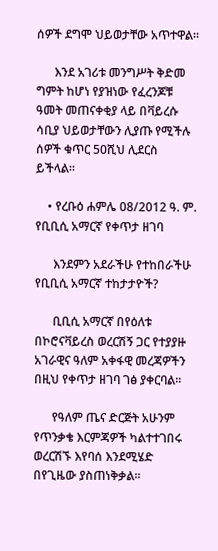ሰዎች ደግሞ ህይወታቸው አጥተዋል።

      እንደ አገሪቱ መንግሥት ቅድመ ግምት ከሆነ የያዝነው የፈረንጆቹ ዓመት መጠናቀቂያ ላይ በቫይረሱ ሳቢያ ህይወታቸውን ሊያጡ የሚችሉ ሰዎች ቁጥር 50ሺህ ሊደርስ ይችላል።

    • የረቡዕ ሐምሌ 08/2012 ዓ. ም. የቢቢሲ አማርኛ የቀጥታ ዘገባ

      እንደምን አደራችሁ የተከበራችሁ የቢቢሲ አማርኛ ተከታታዮች?

      ቢቢሲ አማርኛ በየዕለቱ በኮሮናቫይረስ ወረርሽኝ ጋር የተያያዙ አገራዊና ዓለም አቀፋዊ መረጃዎችን በዚህ የቀጥታ ዘገባ ገፅ ያቀርባል።

      የዓለም ጤና ድርጅት አሁንም የጥንቃቄ እርምጃዎች ካልተተገበሩ ወረርሽኙ እየባሰ እንደሚሄድ በየጊዜው ያስጠነቅቃል።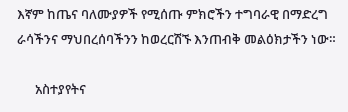እኛም ከጤና ባለሙያዎች የሚሰጡ ምክሮችን ተግባራዊ በማድረግ ራሳችንና ማህበረሰባችንን ከወረርሽኙ እንጠብቅ መልዕክታችን ነው።

      አስተያየትና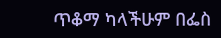ጥቆማ ካላችሁም በፌስ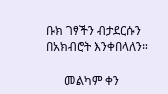ቡክ ገፃችን ብታደርሱን በአክብሮት እንቀበላለን።

      መልካም ቀን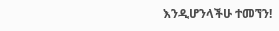እንዲሆንላችሁ ተመኘን!